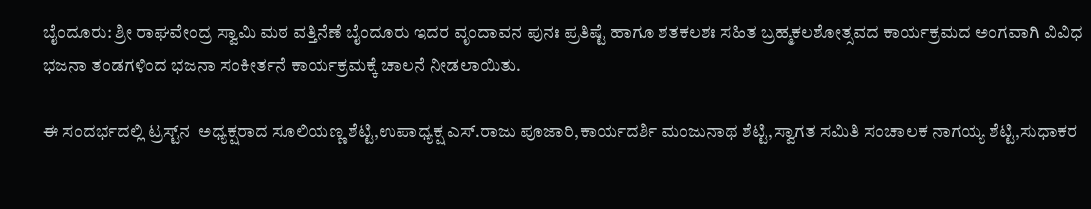ಬೈಂದೂರು: ಶ್ರೀ ರಾಘವೇಂದ್ರ ಸ್ವಾಮಿ ಮಠ ವತ್ತಿನೆಣೆ ಬೈಂದೂರು ಇದರ ವೃಂದಾವನ ಪುನಃ ಪ್ರತಿಷ್ಟೆ ಹಾಗೂ ಶತಕಲಶಃ ಸಹಿತ ಬ್ರಹ್ಮಕಲಶೋತ್ಸವದ ಕಾರ್ಯಕ್ರಮದ ಅಂಗವಾಗಿ ವಿವಿಧ ಭಜನಾ ತಂಡಗಳಿಂದ ಭಜನಾ ಸಂಕೀರ್ತನೆ ಕಾರ್ಯಕ್ರಮಕ್ಕೆ ಚಾಲನೆ ನೀಡಲಾಯಿತು.

ಈ ಸಂದರ್ಭದಲ್ಲಿ ಟ್ರಸ್ಟ್‌ನ  ಅಧ್ಯಕ್ಷರಾದ ಸೂಲಿಯಣ್ಣ ಶೆಟ್ಟಿ,ಉಪಾಧ್ಯಕ್ಷ ಎಸ್.ರಾಜು ಪೂಜಾರಿ,ಕಾರ್ಯದರ್ಶಿ ಮಂಜುನಾಥ ಶೆಟ್ಟಿ,ಸ್ವಾಗತ ಸಮಿತಿ ಸಂಚಾಲಕ ನಾಗಯ್ಯ ಶೆಟ್ಟಿ,ಸುಧಾಕರ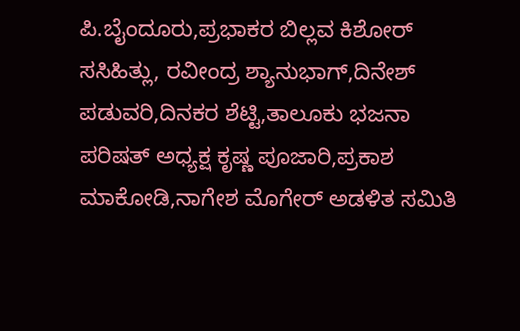ಪಿ.ಬೈಂದೂರು,ಪ್ರಭಾಕರ ಬಿಲ್ಲವ ಕಿಶೋರ್ ಸಸಿಹಿತ್ಲು, ರವೀಂದ್ರ ಶ್ಯಾನುಭಾಗ್,ದಿನೇಶ್ ಪಡುವರಿ,ದಿನಕರ ಶೆಟ್ಟಿ,ತಾಲೂಕು ಭಜನಾ ಪರಿಷತ್ ಅಧ್ಯಕ್ಷ ಕೃಷ್ಣ ಪೂಜಾರಿ,ಪ್ರಕಾಶ ಮಾಕೋಡಿ,ನಾಗೇಶ ಮೊಗೇರ್ ಅಡಳಿತ ಸಮಿತಿ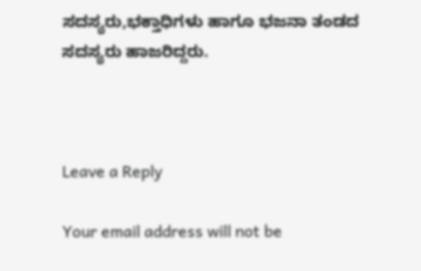ಸದಸ್ಯರು,ಭಕ್ತಾಧಿಗಳು ಹಾಗೂ ಭಜನಾ ತಂಡದ ಸದಸ್ಯರು ಹಾಜರಿದ್ದರು.



Leave a Reply

Your email address will not be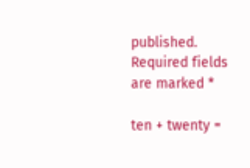published. Required fields are marked *

ten + twenty =